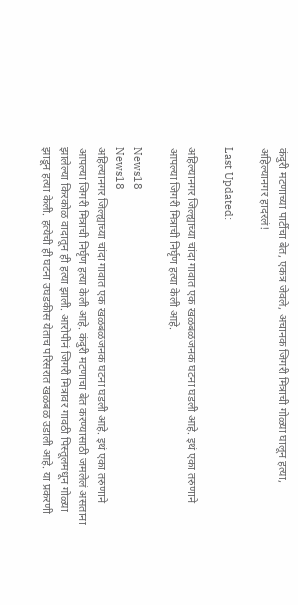कंदुरी मटणाच्या पार्टीचा बेत, एकत्र जेवले, अचानक जिगरी मित्राची गोळ्या घालून हत्या, अहिल्यानगर हादरलं!

Last Updated:

अहिल्यानगर जिल्ह्याच्या चांदा गावात एक खळबळजनक घटना घडली आहे. इथं एका तरुणाने आपल्या जिगरी मित्राची निर्घृण हत्या केली आहे.

News18
News18
अहिल्यानगर जिल्ह्याच्या चांदा गावात एक खळबळजनक घटना घडली आहे. इथं एका तरुणाने आपल्या जिगरी मित्राची निर्घृण हत्या केली आहे. कंदुरी मटणाचा बेत करण्यासाठी जमलेलं असताना झालेल्या किरकोळ वादातून ही हत्या झाली. आरोपीनं जिगरी मित्रावर गावठी पिस्तूलमधून गोळ्या झाडून हत्या केली. हत्येची ही घटना उघडकीस येताच परिसरात खळबळ उडाली आहे. या प्रकरणी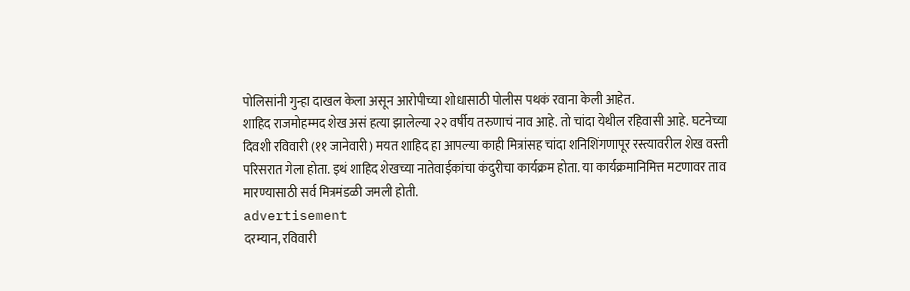पोलिसांनी गुन्हा दाखल केला असून आरोपीच्या शोधासाठी पोलीस पथकं रवाना केली आहेत.
शाहिद राजमोहम्मद शेख असं हत्या झालेल्या २२ वर्षीय तरुणाचं नाव आहे. तो चांदा येथील रहिवासी आहे. घटनेच्या दिवशी रविवारी (११ जानेवारी) मयत शाहिद हा आपल्या काही मित्रांसह चांदा शनिशिंगणापूर रस्त्यावरील शेख वस्ती परिसरात गेला होता. इथं शाहिद शेखच्या नातेवाईकांचा कंदुरीचा कार्यक्रम होता. या कार्यक्रमानिमित्त मटणावर ताव मारण्यासाठी सर्व मित्रमंडळी जमली होती.
advertisement
दरम्यान, रविवारी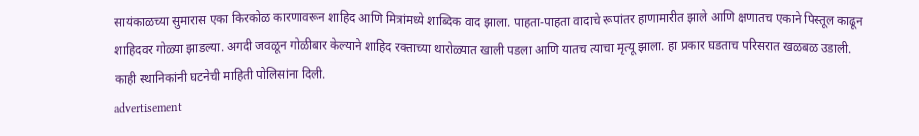सायंकाळच्या सुमारास एका किरकोळ कारणावरून शाहिद आणि मित्रांमध्ये शा‍ब्दिक वाद झाला. पाहता-पाहता वादाचे रूपांतर हाणामारीत झाले आणि क्षणातच एकाने पिस्तूल काढून शाहिदवर गोळ्या झाडल्या. अगदी जवळून गोळीबार केल्याने शाहिद रक्ताच्या थारोळ्यात खाली पडला आणि यातच त्याचा मृत्यू झाला. हा प्रकार घडताच परिसरात खळबळ उडाली. काही स्थानिकांनी घटनेची माहिती पोलिसांना दिली.
advertisement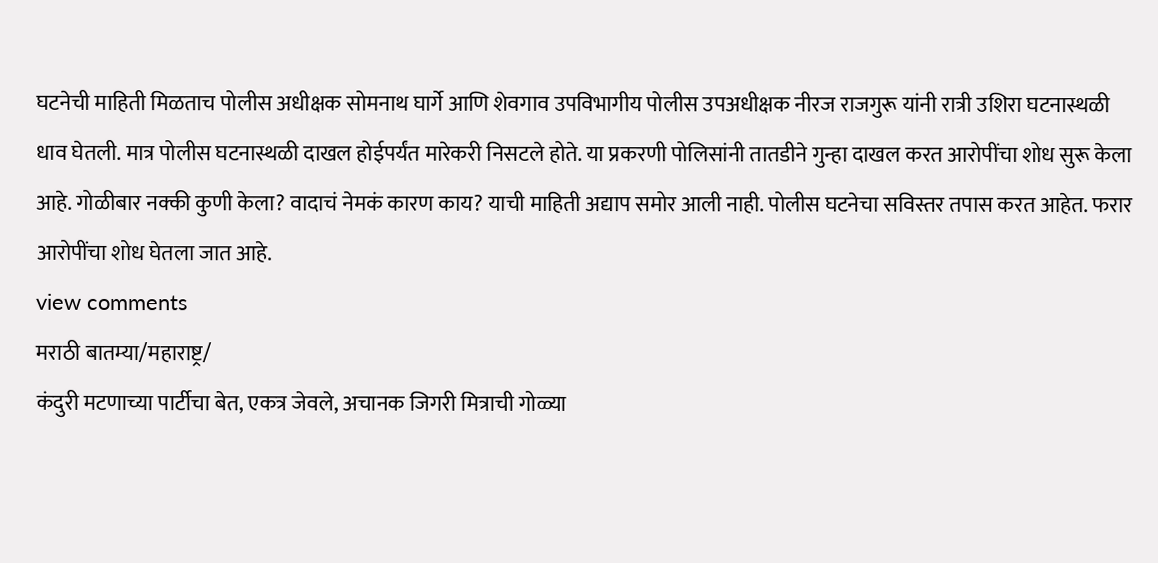घटनेची माहिती मिळताच पोलीस अधीक्षक सोमनाथ घार्गे आणि शेवगाव उपविभागीय पोलीस उपअधीक्षक नीरज राजगुरू यांनी रात्री उशिरा घटनास्थळी धाव घेतली. मात्र पोलीस घटनास्थळी दाखल होईपर्यंत मारेकरी निसटले होते. या प्रकरणी पोलिसांनी तातडीने गुन्हा दाखल करत आरोपींचा शोध सुरू केला आहे. गोळीबार नक्की कुणी केला? वादाचं नेमकं कारण काय? याची माहिती अद्याप समोर आली नाही. पोलीस घटनेचा सविस्तर तपास करत आहेत. फरार आरोपींचा शोध घेतला जात आहे.
view comments
मराठी बातम्या/महाराष्ट्र/
कंदुरी मटणाच्या पार्टीचा बेत, एकत्र जेवले, अचानक जिगरी मित्राची गोळ्या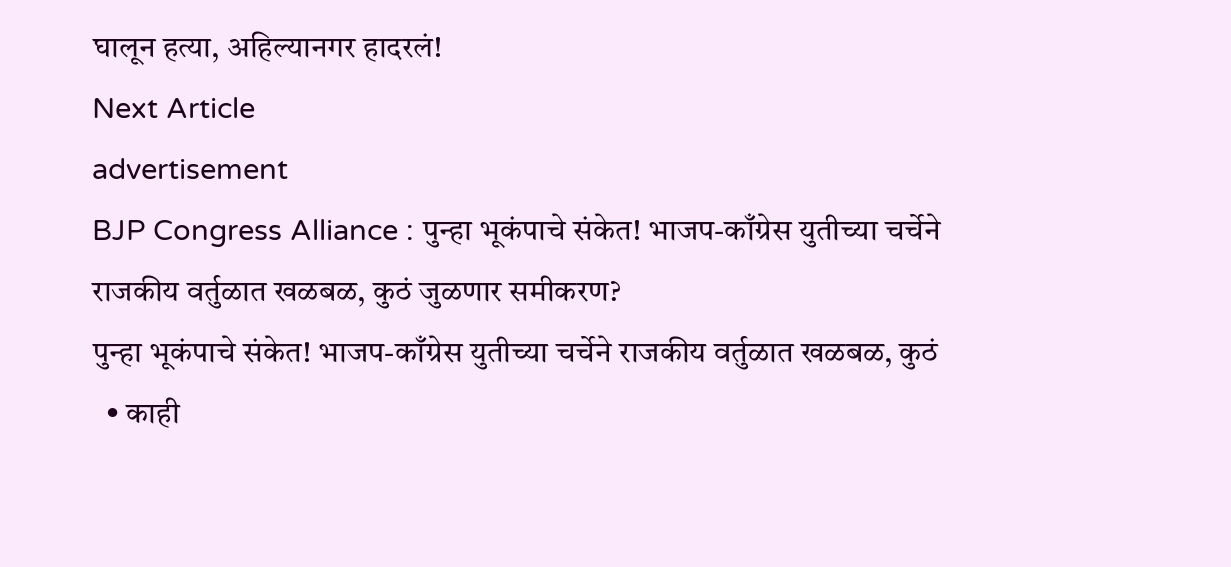घालून हत्या, अहिल्यानगर हादरलं!
Next Article
advertisement
BJP Congress Alliance : पुन्हा भूकंपाचे संकेत! भाजप-काँग्रेस युतीच्या चर्चेने राजकीय वर्तुळात खळबळ, कुठं जुळणार समीकरण?
पुन्हा भूकंपाचे संकेत! भाजप-काँग्रेस युतीच्या चर्चेने राजकीय वर्तुळात खळबळ, कुठं
  • काही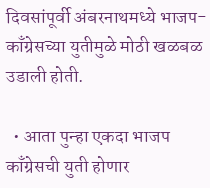दिवसांपूर्वी अंबरनाथमध्ये भाजप-काँग्रेसच्या युतीमुळे मोठी खळबळ उडाली होती.

  • आता पुन्हा एकदा भाजप काँग्रेसची युती होणार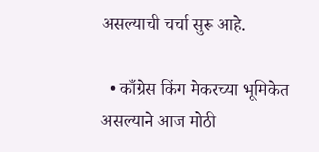असल्याची चर्चा सुरू आहे.

  • काँग्रेस किंग मेकरच्या भूमिकेत असल्याने आज मोठी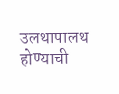उलथापालथ होण्याची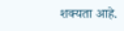शक्यता आहे.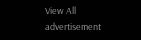View All
advertisement